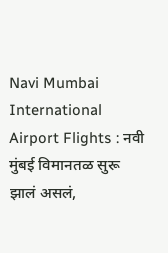Navi Mumbai International Airport Flights : नवी मुंबई विमानतळ सुरू झालं असलं,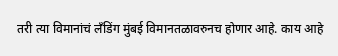तरी त्या विमानांचं लँडिंग मुंबई विमानतळावरुनच होणार आहे. काय आहे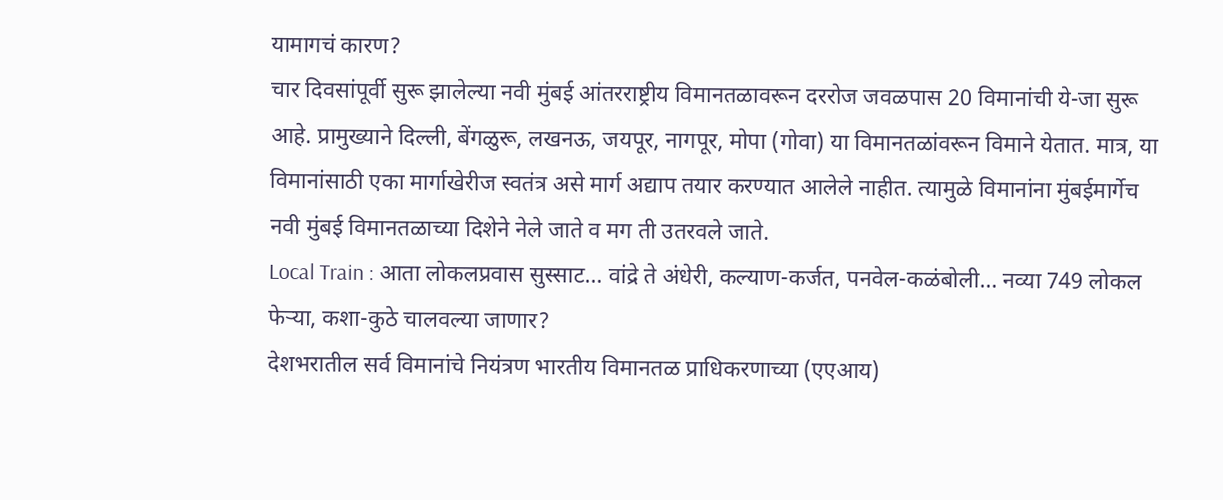यामागचं कारण?
चार दिवसांपूर्वी सुरू झालेल्या नवी मुंबई आंतरराष्ट्रीय विमानतळावरून दररोज जवळपास 20 विमानांची ये-जा सुरू आहे. प्रामुख्याने दिल्ली, बेंगळुरू, लखनऊ, जयपूर, नागपूर, मोपा (गोवा) या विमानतळांवरून विमाने येतात. मात्र, या विमानांसाठी एका मार्गाखेरीज स्वतंत्र असे मार्ग अद्याप तयार करण्यात आलेले नाहीत. त्यामुळे विमानांना मुंबईमार्गेच नवी मुंबई विमानतळाच्या दिशेने नेले जाते व मग ती उतरवले जाते.
Local Train : आता लोकलप्रवास सुस्साट… वांद्रे ते अंधेरी, कल्याण-कर्जत, पनवेल-कळंबोली… नव्या 749 लोकल फेऱ्या, कशा-कुठे चालवल्या जाणार?
देशभरातील सर्व विमानांचे नियंत्रण भारतीय विमानतळ प्राधिकरणाच्या (एएआय)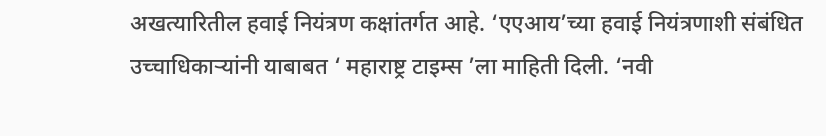अखत्यारितील हवाई नियंत्रण कक्षांतर्गत आहे. ‘एएआय’च्या हवाई नियंत्रणाशी संबंधित उच्चाधिकाऱ्यांनी याबाबत ‘ महाराष्ट्र टाइम्स ’ला माहिती दिली. ‘नवी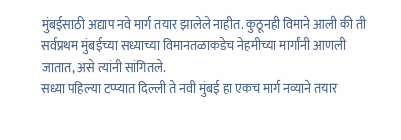मुंबईसाठी अद्याप नवे मार्ग तयार झालेले नाहीत. कुठूनही विमाने आली की ती सर्वप्रथम मुंबईच्या सध्याच्या विमानतळाकडेच नेहमीच्या मार्गांनी आणली जातात, असे त्यांनी सांगितले.
सध्या पहिल्या टप्प्यात दिल्ली ते नवी मुंबई हा एकच मार्ग नव्याने तयार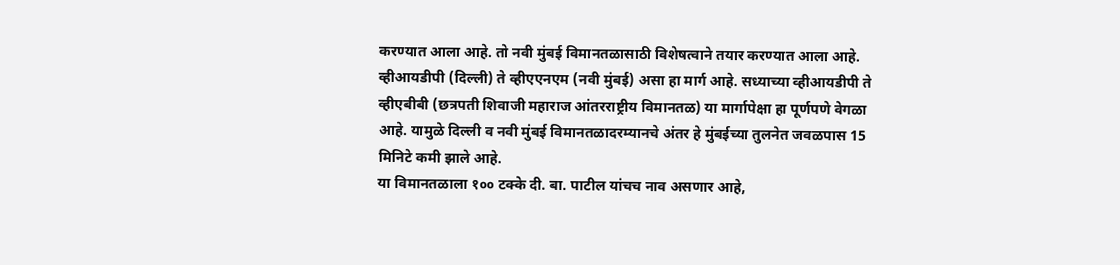करण्यात आला आहे. तो नवी मुंबई विमानतळासाठी विशेषत्वाने तयार करण्यात आला आहे. व्हीआयडीपी (दिल्ली) ते व्हीएएनएम (नवी मुंबई) असा हा मार्ग आहे. सध्याच्या व्हीआयडीपी ते व्हीएबीबी (छत्रपती शिवाजी महाराज आंतरराष्ट्रीय विमानतळ) या मार्गापेक्षा हा पूर्णपणे वेगळा आहे. यामुळे दिल्ली व नवी मुंबई विमानतळादरम्यानचे अंतर हे मुंबईच्या तुलनेत जवळपास 15 मिनिटे कमी झाले आहे.
या विमानतळाला १०० टक्के दी. बा. पाटील यांचच नाव असणार आहे,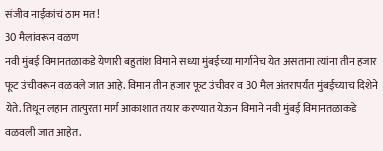संजीव नाईकांचं ठाम मत!
30 मैलांवरून वळण
नवी मुंबई विमानतळाकडे येणारी बहुतांश विमाने सध्या मुंबईच्या मार्गानेच येत असताना त्यांना तीन हजार फूट उंचीवरून वळवले जात आहे. विमान तीन हजार फूट उंचीवर व 30 मैल अंतरापर्यंत मुंबईच्याच दिशेने येते. तिथून लहान तात्पुरता मार्ग आकाशात तयार करण्यात येऊन विमाने नवी मुंबई विमानतळाकडे वळवली जात आहेत.